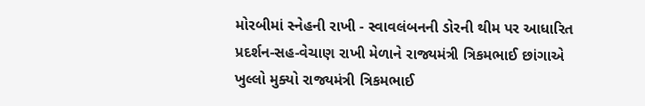મોરબીમાં સ્નેહની રાખી - સ્વાવલંબનની ડોરની થીમ પર આધારિત પ્રદર્શન-સહ-વેચાણ રાખી મેળાને રાજ્યમંત્રી ત્રિકમભાઈ છાંગાએ ખુલ્લો મુક્યો રાજ્યમંત્રી ત્રિકમભાઈ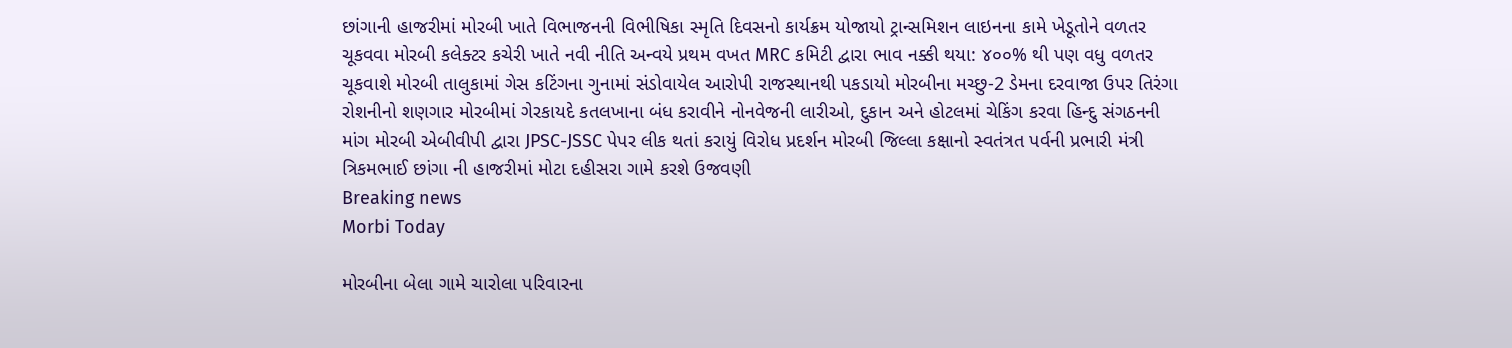છાંગાની હાજરીમાં મોરબી ખાતે વિભાજનની વિભીષિકા સ્મૃતિ દિવસનો કાર્યક્રમ યોજાયો ટ્રાન્સમિશન લાઇનના કામે ખેડૂતોને વળતર ચૂકવવા મોરબી કલેક્ટર કચેરી ખાતે નવી નીતિ અન્વયે પ્રથમ વખત MRC કમિટી દ્વારા ભાવ નક્કી થયા: ૪૦૦% થી પણ વધુ વળતર ચૂકવાશે મોરબી તાલુકામાં ગેસ કટિંગના ગુનામાં સંડોવાયેલ આરોપી રાજસ્થાનથી પકડાયો મોરબીના મચ્છુ-2 ડેમના દરવાજા ઉપર તિરંગા રોશનીનો શણગાર મોરબીમાં ગેરકાયદે કતલખાના બંધ કરાવીને નોનવેજની લારીઓ, દુકાન અને હોટલમાં ચેકિંગ કરવા હિન્દુ સંગઠનની માંગ મોરબી એબીવીપી દ્વારા JPSC-JSSC પેપર લીક થતાં કરાયું વિરોધ પ્રદર્શન મોરબી જિલ્લા કક્ષાનો સ્વતંત્રત પર્વની પ્રભારી મંત્રી ત્રિકમભાઈ છાંગા ની હાજરીમાં મોટા દહીસરા ગામે કરશે ઉજવણી
Breaking news
Morbi Today

મોરબીના બેલા ગામે ચારોલા પરિવારના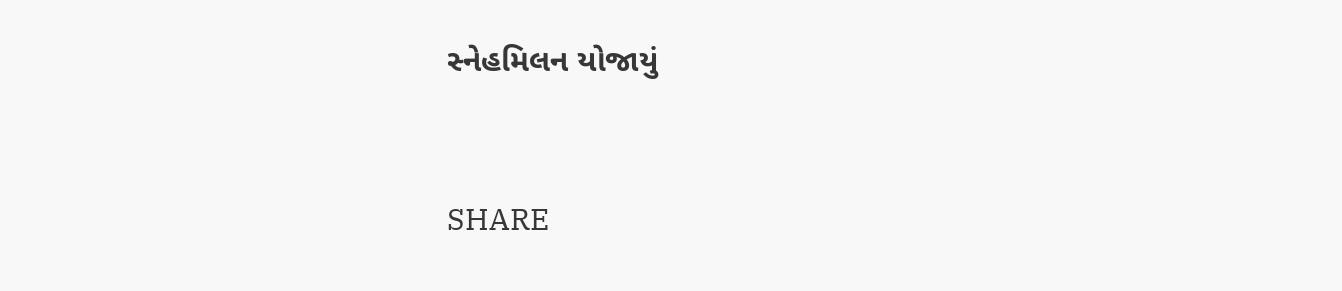સ્નેહમિલન યોજાયું


SHARE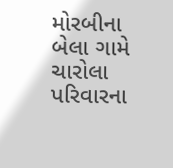મોરબીના બેલા ગામે ચારોલા પરિવારના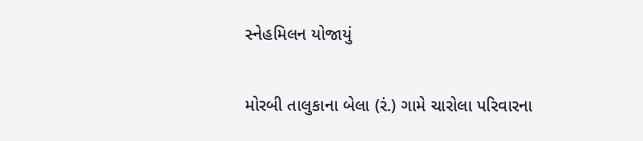સ્નેહમિલન યોજાયું

મોરબી તાલુકાના બેલા (રં.) ગામે ચારોલા પરિવારના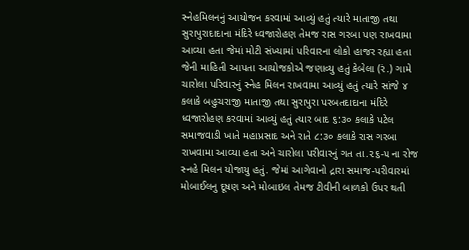સ્નેહમિલનનું આયોજન કરવામાં આવ્યું હતું ત્યારે માતાજી તથા સુરાપુરાદાદાના મંદિરે ધ્વજારોહણ તેમજ રાસ ગરબા પણ રાખવામા આવ્યા હતા જેમાં મોટી સંખ્યામાં પરિવારના લોકો હાજર રહ્યા હતા જેની માહિતી આપતા આયોજકોએ જણાવ્યુ હતું કેબેલા (રં.) ગામે ચારોલા પરિવારનું સ્નેહ મિલન રાખવામા આવ્યું હતું ત્યારે સાંજે ૪ કલાકે બહુચરાજી માતાજી તથા સુરાપુરા પરબતદાદાના મંદિરે ધ્વજારોહણ કરવામાં આવ્યું હતું ત્યાર બાદ ૬:૩૦ કલાકે પટેલ સમાજવાડી ખાતે મહાપ્રસાદ અને રાતે ૮:૩૦ કલાકે રાસ ગરબા રાખવામા આવ્યા હતા અને ચારોલા પરીવારનું ગત તા.૨૬-૫ ના રોજ સ્નહે મિલન યોજાયુ હતું. જેમાં આગેવાનો દ્રારા સમાજ-પરીવારમાં મોબાઈલનુ દૂષણ અને મોબાઇલ તેમજ ટીવીની બાળકો ઉપર થતી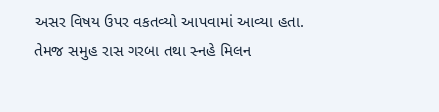અસર વિષય ઉપર વકતવ્યો આપવામાં આવ્યા હતા. તેમજ સમુહ રાસ ગરબા તથા સ્નહે મિલન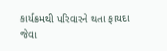કાર્યક્રમથી પરિવારને થતા ફાયદા જેવા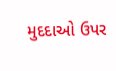મુદદાઓ ઉપર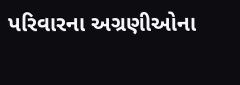પરિવારના અગ્રણીઓના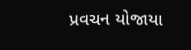પ્રવચન યોજાયા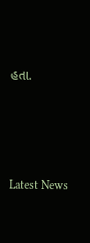હતા.






Latest News